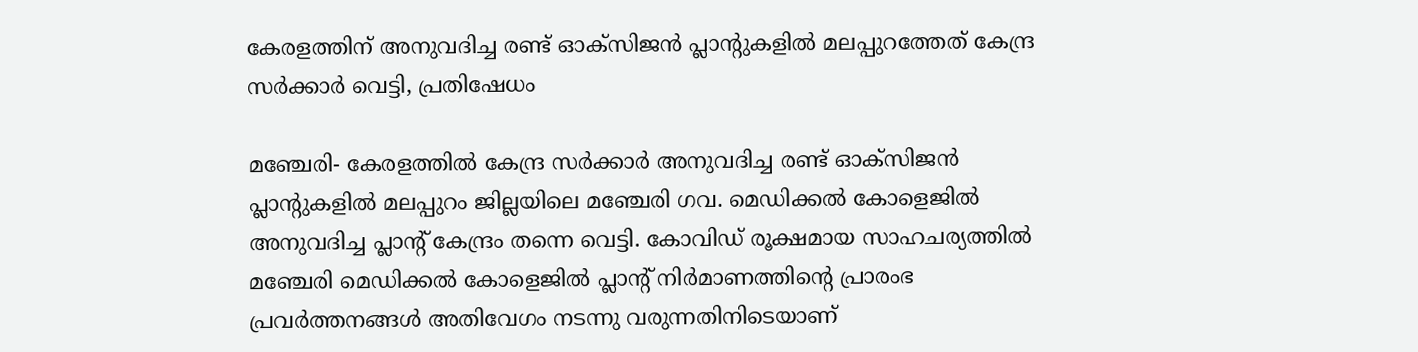കേരളത്തിന് അനുവദിച്ച രണ്ട് ഓക്‌സിജന്‍ പ്ലാന്റുകളില്‍ മലപ്പുറത്തേത് കേന്ദ്ര സര്‍ക്കാര്‍ വെട്ടി, പ്രതിഷേധം

മഞ്ചേരി- കേരളത്തില്‍ കേന്ദ്ര സര്‍ക്കാര്‍ അനുവദിച്ച രണ്ട് ഓക്‌സിജന്‍ പ്ലാന്റുകളില്‍ മലപ്പുറം ജില്ലയിലെ മഞ്ചേരി ഗവ. മെഡിക്കല്‍ കോളെജില്‍ അനുവദിച്ച പ്ലാന്റ് കേന്ദ്രം തന്നെ വെട്ടി. കോവിഡ് രൂക്ഷമായ സാഹചര്യത്തില്‍ മഞ്ചേരി മെഡിക്കല്‍ കോളെജില്‍ പ്ലാന്റ് നിര്‍മാണത്തിന്റെ പ്രാരംഭ പ്രവര്‍ത്തനങ്ങള്‍ അതിവേഗം നടന്നു വരുന്നതിനിടെയാണ്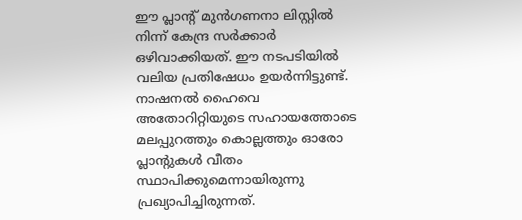ഈ പ്ലാന്റ് മുന്‍ഗണനാ ലിസ്റ്റില്‍ നിന്ന് കേന്ദ്ര സര്‍ക്കാര്‍ ഒഴിവാക്കിയത്. ഈ നടപടിയില്‍ വലിയ പ്രതിഷേധം ഉയര്‍ന്നിട്ടുണ്ട്. നാഷനല്‍ ഹൈവെ അതോറിറ്റിയുടെ സഹായത്തോടെ മലപ്പുറത്തും കൊല്ലത്തും ഓരോ പ്ലാന്റുകള്‍ വീതം സ്ഥാപിക്കുമെന്നായിരുന്നു പ്രഖ്യാപിച്ചിരുന്നത്.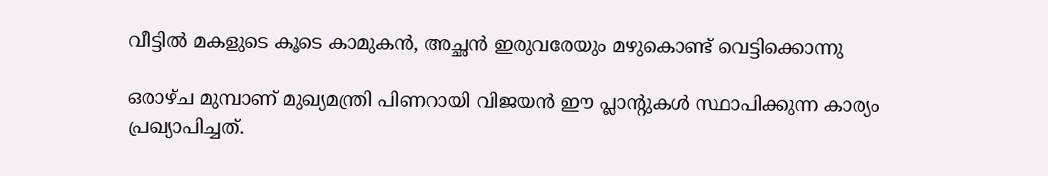വീട്ടില്‍ മകളുടെ കൂടെ കാമുകന്‍, അച്ഛന്‍ ഇരുവരേയും മഴുകൊണ്ട് വെട്ടിക്കൊന്നു

ഒരാഴ്ച മുമ്പാണ് മുഖ്യമന്ത്രി പിണറായി വിജയന്‍ ഈ പ്ലാന്റുകള്‍ സ്ഥാപിക്കുന്ന കാര്യം പ്രഖ്യാപിച്ചത്.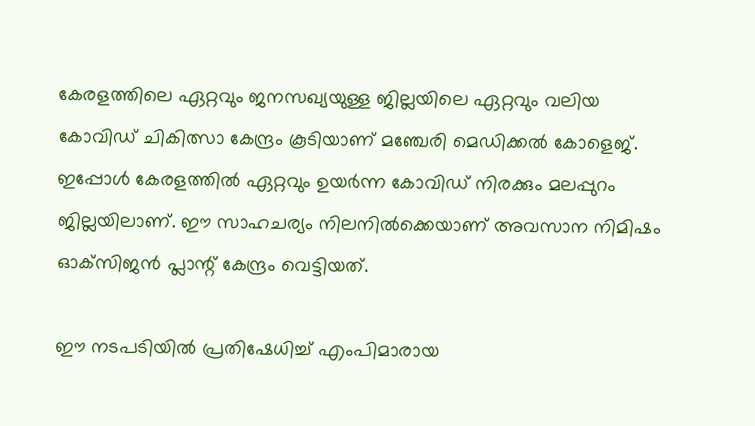കേരളത്തിലെ ഏറ്റവും ജനസഖ്യയുള്ള ജില്ലയിലെ ഏറ്റവും വലിയ കോവിഡ് ചികിത്സാ കേന്ദ്രം കൂടിയാണ് മഞ്ചേരി മെഡിക്കല്‍ കോളെജ്. ഇപ്പോള്‍ കേരളത്തില്‍ ഏറ്റവും ഉയര്‍ന്ന കോവിഡ് നിരക്കും മലപ്പുറം ജില്ലയിലാണ്. ഈ സാഹചര്യം നിലനില്‍ക്കെയാണ് അവസാന നിമിഷം ഓക്‌സിജന്‍ പ്ലാന്റ് കേന്ദ്രം വെട്ടിയത്.

ഈ നടപടിയില്‍ പ്രതിഷേധിച്ച് എംപിമാരായ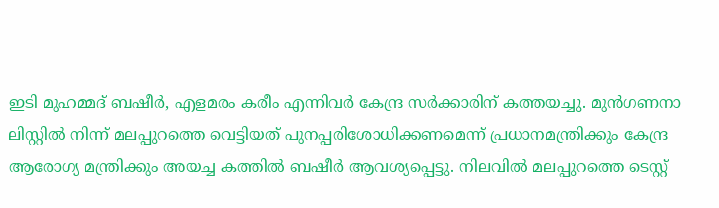ഇടി മുഹമ്മദ് ബഷീര്‍, എളമരം കരീം എന്നിവര്‍ കേന്ദ്ര സര്‍ക്കാരിന് കത്തയച്ചു. മുന്‍ഗണനാ ലിസ്റ്റില്‍ നിന്ന് മലപ്പുറത്തെ വെട്ടിയത് പുനപ്പരിശോധിക്കണമെന്ന് പ്രധാനമന്ത്രിക്കും കേന്ദ്ര ആരോഗ്യ മന്ത്രിക്കും അയച്ച കത്തില്‍ ബഷീര്‍ ആവശ്യപ്പെട്ടു. നിലവില്‍ മലപ്പുറത്തെ ടെസ്റ്റ്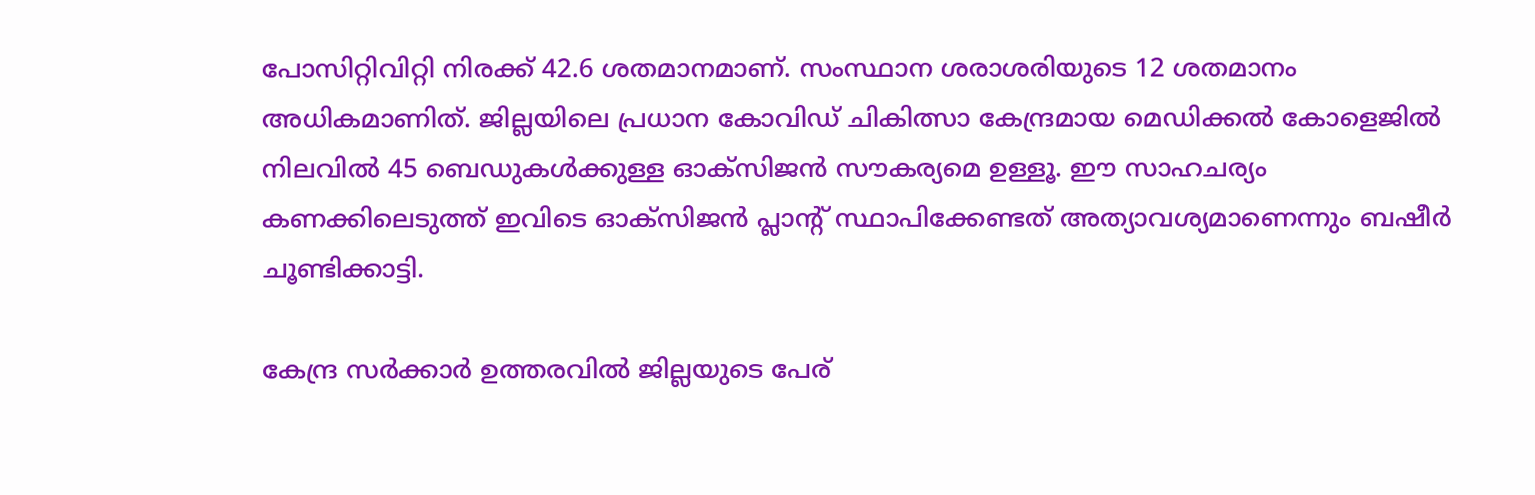പോസിറ്റിവിറ്റി നിരക്ക് 42.6 ശതമാനമാണ്. സംസ്ഥാന ശരാശരിയുടെ 12 ശതമാനം അധികമാണിത്. ജില്ലയിലെ പ്രധാന കോവിഡ് ചികിത്സാ കേന്ദ്രമായ മെഡിക്കല്‍ കോളെജില്‍ നിലവില്‍ 45 ബെഡുകള്‍ക്കുള്ള ഓക്‌സിജന്‍ സൗകര്യമെ ഉള്ളൂ. ഈ സാഹചര്യം കണക്കിലെടുത്ത് ഇവിടെ ഓക്‌സിജന്‍ പ്ലാന്റ് സ്ഥാപിക്കേണ്ടത് അത്യാവശ്യമാണെന്നും ബഷീര്‍ ചൂണ്ടിക്കാട്ടി.

കേന്ദ്ര സര്‍ക്കാര്‍ ഉത്തരവില്‍ ജില്ലയുടെ പേര്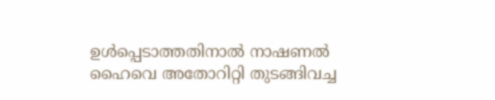ഉള്‍പ്പെടാത്തതിനാല്‍ നാഷണല്‍ ഹൈവെ അതോറിറ്റി തുടങ്ങിവച്ച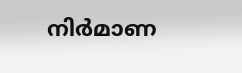നിര്‍മാണ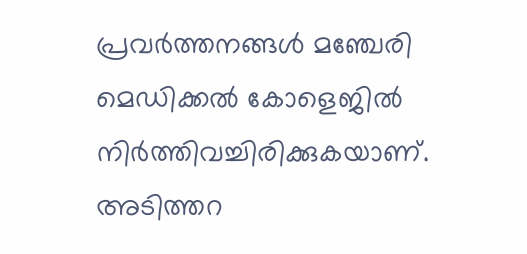പ്രവര്‍ത്തനങ്ങള്‍ മഞ്ചേരി മെഡിക്കല്‍ കോളെജില്‍ നിര്‍ത്തിവച്ചിരിക്കുകയാണ്. അടിത്തറ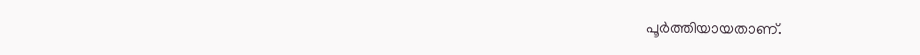പൂര്‍ത്തിയായതാണ്.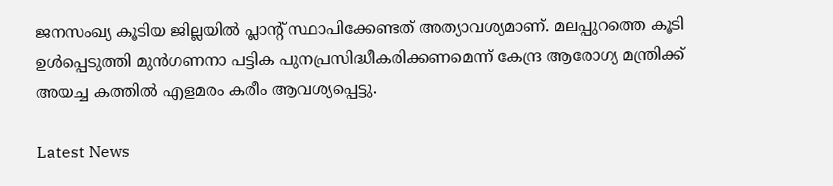ജനസംഖ്യ കൂടിയ ജില്ലയില്‍ പ്ലാന്റ് സ്ഥാപിക്കേണ്ടത് അത്യാവശ്യമാണ്. മലപ്പുറത്തെ കൂടി ഉള്‍പ്പെടുത്തി മുന്‍ഗണനാ പട്ടിക പുനപ്രസിദ്ധീകരിക്കണമെന്ന് കേന്ദ്ര ആരോഗ്യ മന്ത്രിക്ക് അയച്ച കത്തില്‍ എളമരം കരീം ആവശ്യപ്പെട്ടു.

Latest News